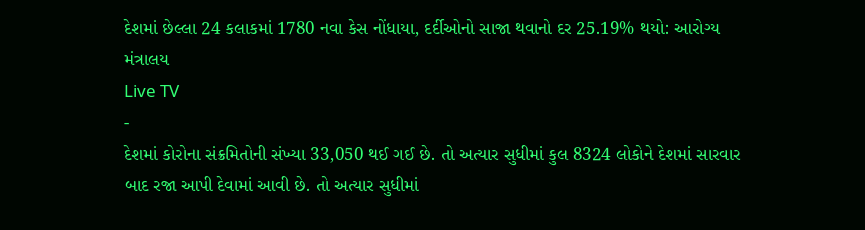દેશમાં છેલ્લા 24 કલાકમાં 1780 નવા કેસ નોંધાયા, દર્દીઓનો સાજા થવાનો દર 25.19% થયો: આરોગ્ય મંત્રાલય
Live TV
-
દેશમાં કોરોના સંક્રમિતોની સંખ્યા 33,050 થઈ ગઈ છે. તો અત્યાર સુધીમાં કુલ 8324 લોકોને દેશમાં સારવાર બાદ રજા આપી દેવામાં આવી છે. તો અત્યાર સુધીમાં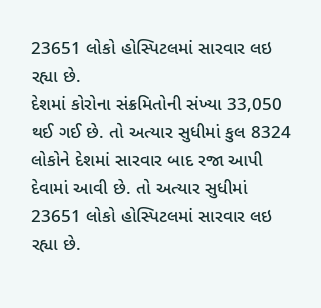23651 લોકો હોસ્પિટલમાં સારવાર લઇ રહ્યા છે.
દેશમાં કોરોના સંક્રમિતોની સંખ્યા 33,050 થઈ ગઈ છે. તો અત્યાર સુધીમાં કુલ 8324 લોકોને દેશમાં સારવાર બાદ રજા આપી દેવામાં આવી છે. તો અત્યાર સુધીમાં 23651 લોકો હોસ્પિટલમાં સારવાર લઇ રહ્યા છે.